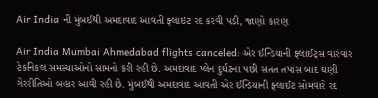Air India ની મુંબઈથી અમદાવાદ આવતી ફ્લાઇટ રદ કરવી પડી, જાણો કારણ

Air India Mumbai Ahmedabad flights canceled: એર ઈન્ડિયાની ફ્લાઈટ્સ વારંવાર ટેકનિકલ સમસ્યાઓનો સામનો કરી રહી છે. અમદાવાદ પ્લેન દુર્ઘટના પછી સતત તપાસ બાદ ઘણી ગેરરીતિઓ બહાર આવી રહી છે. મુંબઈથી અમદાવાદ આવતી એર ઈન્ડિયાની ફ્લાઈટ સોમવારે રદ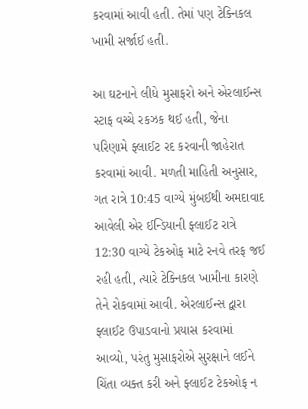કરવામાં આવી હતી. તેમાં પણ ટેક્નિકલ ખામી સર્જાઈ હતી.

આ ઘટનાને લીધે મુસાફરો અને એરલાઈન્સ સ્ટાફ વચ્ચે રકઝક થઈ હતી, જેના પરિણામે ફ્લાઈટ રદ કરવાની જાહેરાત કરવામાં આવી. મળતી માહિતી અનુસાર, ગત રાત્રે 10:45 વાગ્યે મુંબઈથી અમદાવાદ આવેલી એર ઈન્ડિયાની ફ્લાઈટ રાત્રે 12:30 વાગ્યે ટેકઓફ માટે રનવે તરફ જઈ રહી હતી, ત્યારે ટેક્નિકલ ખામીના કારણે તેને રોકવામાં આવી. એરલાઈન્સ દ્વારા ફ્લાઈટ ઉપાડવાનો પ્રયાસ કરવામાં આવ્યો, પરંતુ મુસાફરોએ સુરક્ષાને લઈને ચિંતા વ્યક્ત કરી અને ફ્લાઈટ ટેકઓફ ન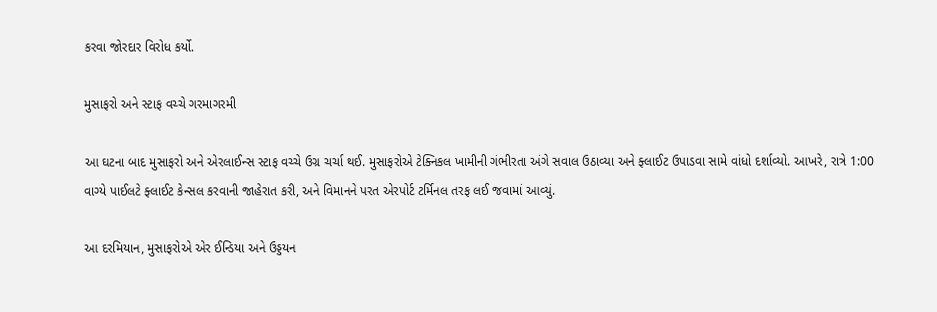કરવા જોરદાર વિરોધ કર્યો.

મુસાફરો અને સ્ટાફ વચ્ચે ગરમાગરમી

આ ઘટના બાદ મુસાફરો અને એરલાઈન્સ સ્ટાફ વચ્ચે ઉગ્ર ચર્ચા થઈ. મુસાફરોએ ટેક્નિકલ ખામીની ગંભીરતા અંગે સવાલ ઉઠાવ્યા અને ફ્લાઈટ ઉપાડવા સામે વાંધો દર્શાવ્યો. આખરે, રાત્રે 1:00 વાગ્યે પાઈલટે ફ્લાઈટ કેન્સલ કરવાની જાહેરાત કરી, અને વિમાનને પરત એરપોર્ટ ટર્મિનલ તરફ લઈ જવામાં આવ્યું.

આ દરમિયાન, મુસાફરોએ એર ઈન્ડિયા અને ઉડ્ડયન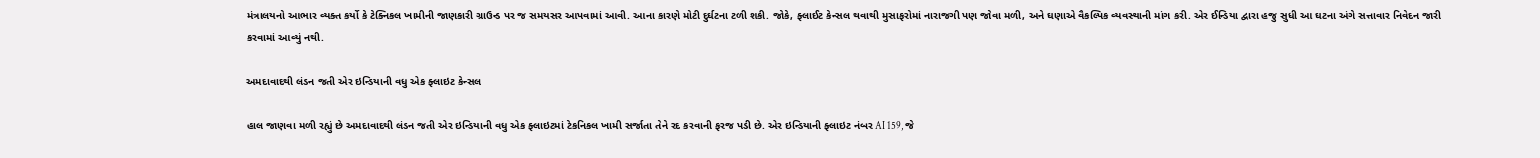મંત્રાલયનો આભાર વ્યક્ત કર્યો કે ટેક્નિકલ ખામીની જાણકારી ગ્રાઉન્ડ પર જ સમયસર આપવામાં આવી. આના કારણે મોટી દુર્ઘટના ટળી શકી. જોકે, ફ્લાઈટ કેન્સલ થવાથી મુસાફરોમાં નારાજગી પણ જોવા મળી, અને ઘણાએ વૈકલ્પિક વ્યવસ્થાની માંગ કરી. એર ઈન્ડિયા દ્વારા હજુ સુધી આ ઘટના અંગે સત્તાવાર નિવેદન જારી કરવામાં આવ્યું નથી.

અમદાવાદથી લંડન જતી એર ઇન્ડિયાની વધુ એક ફ્લાઇટ કેન્સલ

હાલ જાણવા મળી રહ્યું છે અમદાવાદથી લંડન જતી એર ઇન્ડિયાની વધુ એક ફ્લાઇટમાં ટેકનિકલ ખામી સર્જાતા તેને રદ કરવાની ફરજ પડી છે. એર ઇન્ડિયાની ફ્લાઇટ નંબર AI 159, જે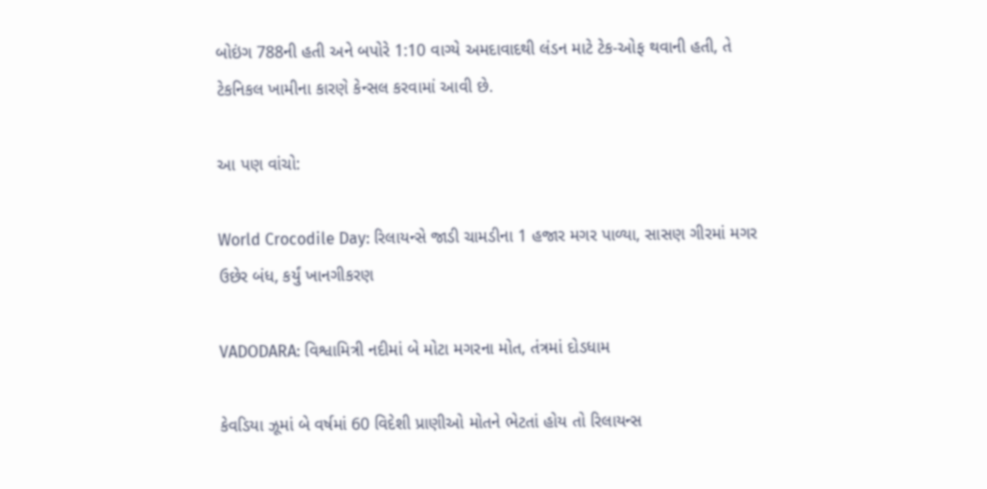બોઇંગ 788ની હતી અને બપોરે 1:10 વાગ્યે અમદાવાદથી લંડન માટે ટેક-ઓફ થવાની હતી, તે ટેકનિકલ ખામીના કારણે કેન્સલ કરવામાં આવી છે.

આ પણ વાંચો:

World Crocodile Day: રિલાયન્સે જાડી ચામડીના 1 હજાર મગર પાળ્યા, સાસણ ગીરમાં મગર ઉછેર બંધ, કર્યું ખાનગીકરણ

VADODARA: વિશ્વામિત્રી નદીમાં બે મોટા મગરના મોત, તંત્રમાં દોડધામ

કેવડિયા ઝૂમાં બે વર્ષમાં 60 વિદેશી પ્રાણીઓ મોતને ભેટતાં હોય તો રિલાયન્સ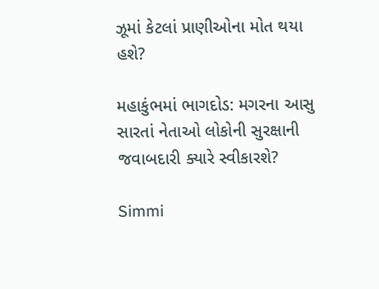ઝૂમાં કેટલાં પ્રાણીઓના મોત થયા હશે?

મહાકુંભમાં ભાગદોડ: મગરના આસુ સારતાં નેતાઓ લોકોની સુરક્ષાની જવાબદારી ક્યારે સ્વીકારશે?

Simmi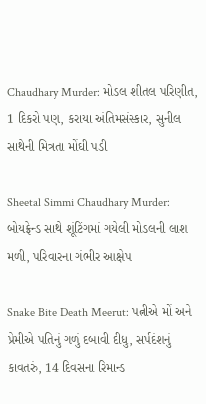Chaudhary Murder: મોડલ શીતલ પરિણીત, 1 દિકરો પણ, કરાયા અંતિમસંસ્કાર, સુનીલ સાથેની મિત્રતા મોંઘી પડી

Sheetal Simmi Chaudhary Murder: બોયફ્રેન્ડ સાથે શૂંટિંગમાં ગયેલી મોડલની લાશ મળી, પરિવારના ગંભીર આક્ષેપ

Snake Bite Death Meerut: પત્નીએ મોં અને પ્રેમીએ પતિનું ગળું દબાવી દીધુ, સર્પદંશનું કાવતરું, 14 દિવસના રિમાન્ડ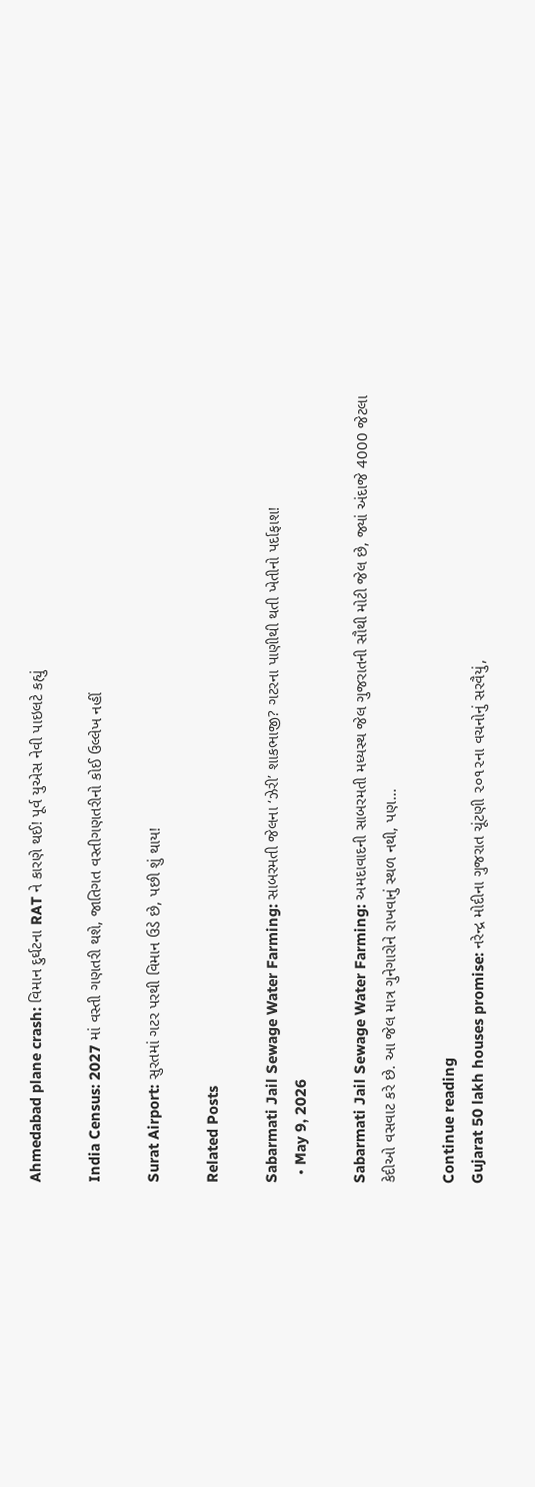Ahmedabad plane crash: વિમાન દુર્ઘટના RAT ને કારણે થઈ! પૂર્વ યુએસ નેવી પાઇલટે કહ્યું

India Census: 2027 માં વસ્તી ગણતરી થશે, જાતિગત વસ્તીગણતરીનો કોઈ ઉલ્લેખ નહીં

Surat Airport: સુરતમાં ગટર પરથી વિમાન ઉડે છે, પછી શું થાય!

Related Posts

Sabarmati Jail Sewage Water Farming: સાબરમતી જેલના ‘ઝેરી’ શાકભાજી? ગટરના પાણીથી થતી ખેતીનો પર્દાફાશ!
  • May 9, 2026

Sabarmati Jail Sewage Water Farming: અમદાવાદની સાબરમતી મધ્યસ્થ જેલ ગુજરાતની સૌથી મોટી જેલ છે, જ્યાં અંદાજે 4000 જેટલા કેદીઓ વસવાટ કરે છે. આ જેલ માત્ર ગુનેગારોને રાખવાનું સ્થળ નથી, પણ…

Continue reading
Gujarat 50 lakh houses promise: નરેન્દ્ર મોદીના ગુજરાત ચૂંટણી ૨૦૧૨ના વચનોનું સરવૈયું,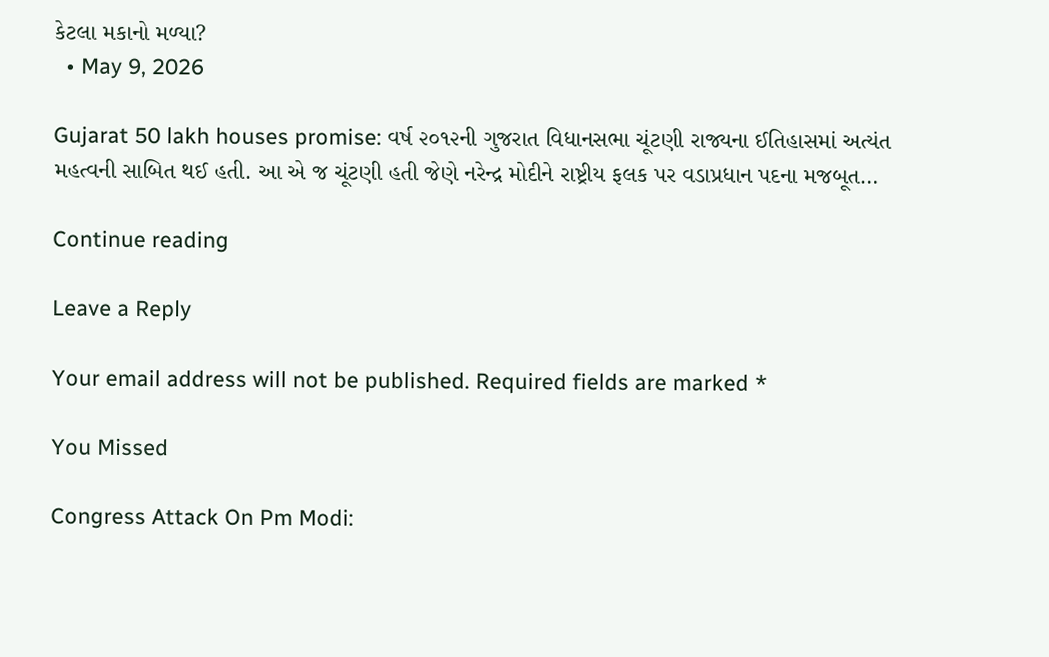કેટલા મકાનો મળ્યા?
  • May 9, 2026

Gujarat 50 lakh houses promise: વર્ષ ૨૦૧૨ની ગુજરાત વિધાનસભા ચૂંટણી રાજ્યના ઈતિહાસમાં અત્યંત મહત્વની સાબિત થઈ હતી. આ એ જ ચૂંટણી હતી જેણે નરેન્દ્ર મોદીને રાષ્ટ્રીય ફલક પર વડાપ્રધાન પદના મજબૂત…

Continue reading

Leave a Reply

Your email address will not be published. Required fields are marked *

You Missed

Congress Attack On Pm Modi: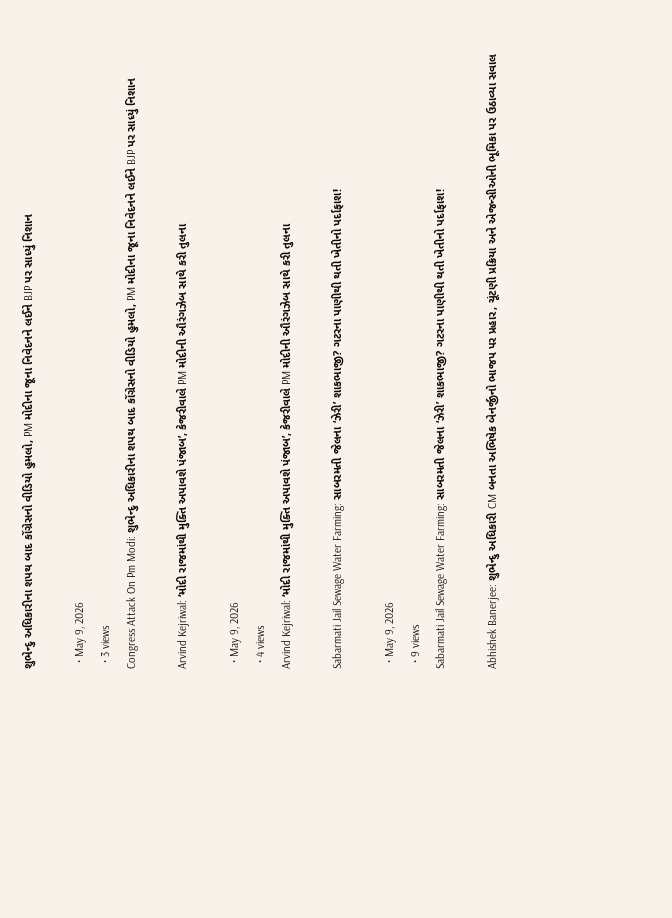શુભેન્દુ અધિકારીના શપથ બાદ કોંગ્રેસનો વીડિયો હુમલો, PM મોદીના જૂના નિવેદનને લઈને BJP પર સાધ્યું નિશાન

  • May 9, 2026
  • 3 views
Congress Attack On Pm Modi: શુભેન્દુ અધિકારીના શપથ બાદ કોંગ્રેસનો વીડિયો હુમલો, PM મોદીના જૂના નિવેદનને લઈને BJP પર સાધ્યું નિશાન

Arvind Kejriwal: ‘મોદી રાજમાંથી મુક્તિ અપાવશે પંજાબ’, કેજરીવાલે PM મોદીની ઔરંગઝેબ સાથે કરી તુલના

  • May 9, 2026
  • 4 views
Arvind Kejriwal: ‘મોદી રાજમાંથી મુક્તિ અપાવશે પંજાબ’, કેજરીવાલે PM મોદીની ઔરંગઝેબ સાથે કરી તુલના

Sabarmati Jail Sewage Water Farming: સાબરમતી જેલના ‘ઝેરી’ શાકભાજી? ગટરના પાણીથી થતી ખેતીનો પર્દાફાશ!

  • May 9, 2026
  • 9 views
Sabarmati Jail Sewage Water Farming: સાબરમતી જેલના ‘ઝેરી’ શાકભાજી? ગટરના પાણીથી થતી ખેતીનો પર્દાફાશ!

Abhishek Banerjee: શુભેન્દુ અધિકારી CM બનતા અભિષેક બેનર્જીનો ભાજપ પર પ્રહાર, ચૂંટણી પ્રક્રિયા અને એજન્સીઓની ભૂમિકા પર ઉઠાવ્યા સવાલ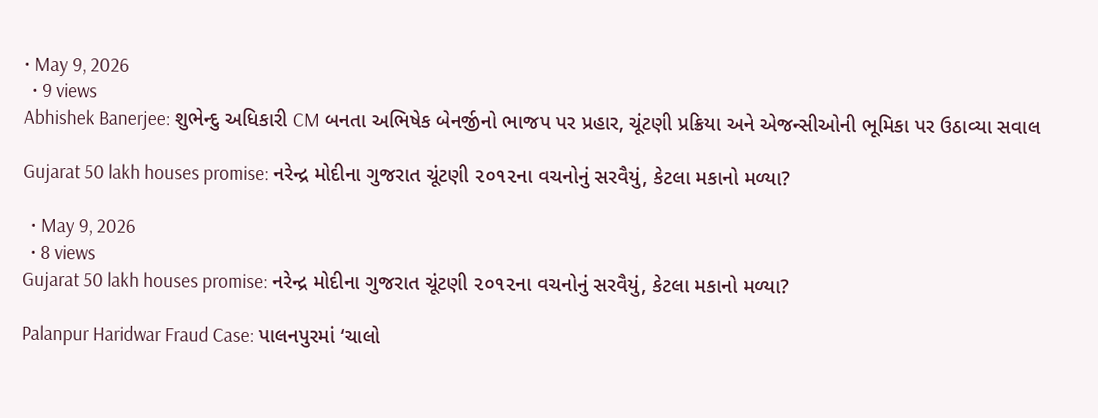• May 9, 2026
  • 9 views
Abhishek Banerjee: શુભેન્દુ અધિકારી CM બનતા અભિષેક બેનર્જીનો ભાજપ પર પ્રહાર, ચૂંટણી પ્રક્રિયા અને એજન્સીઓની ભૂમિકા પર ઉઠાવ્યા સવાલ

Gujarat 50 lakh houses promise: નરેન્દ્ર મોદીના ગુજરાત ચૂંટણી ૨૦૧૨ના વચનોનું સરવૈયું, કેટલા મકાનો મળ્યા?

  • May 9, 2026
  • 8 views
Gujarat 50 lakh houses promise: નરેન્દ્ર મોદીના ગુજરાત ચૂંટણી ૨૦૧૨ના વચનોનું સરવૈયું, કેટલા મકાનો મળ્યા?

Palanpur Haridwar Fraud Case: પાલનપુરમાં ‘ચાલો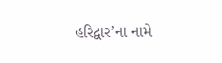હરિદ્વાર’ના નામે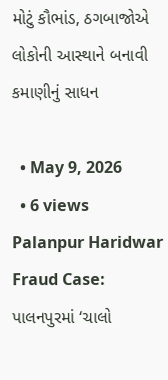મોટું કૌભાંડ, ઠગબાજોએ લોકોની આસ્થાને બનાવી કમાણીનું સાધન

  • May 9, 2026
  • 6 views
Palanpur Haridwar Fraud Case: પાલનપુરમાં ‘ચાલો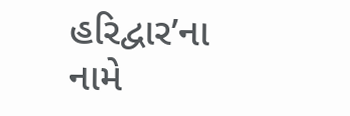હરિદ્વાર’ના નામે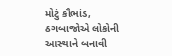મોટું કૌભાંડ, ઠગબાજોએ લોકોની આસ્થાને બનાવી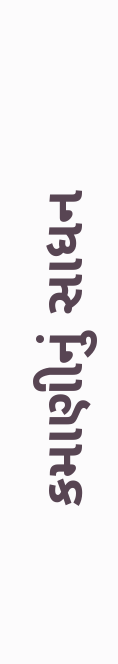કમાણીનું સાધન